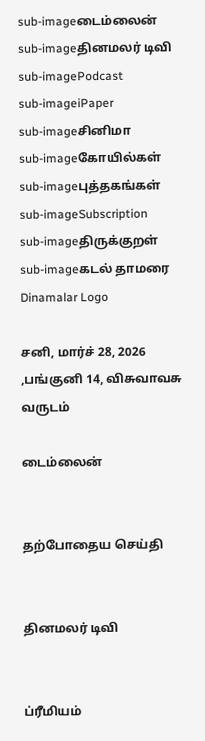sub-imageடைம்லைன்
sub-imageதினமலர் டிவி
sub-imagePodcast
sub-imageiPaper
sub-imageசினிமா
sub-imageகோயில்கள்
sub-imageபுத்தகங்கள்
sub-imageSubscription
sub-imageதிருக்குறள்
sub-imageகடல் தாமரை
Dinamalar Logo

சனி, மார்ச் 28, 2026 ,பங்குனி 14, விசுவாவசு வருடம்

டைம்லைன்


தற்போதைய செய்தி


தினமலர் டிவி


ப்ரீமியம்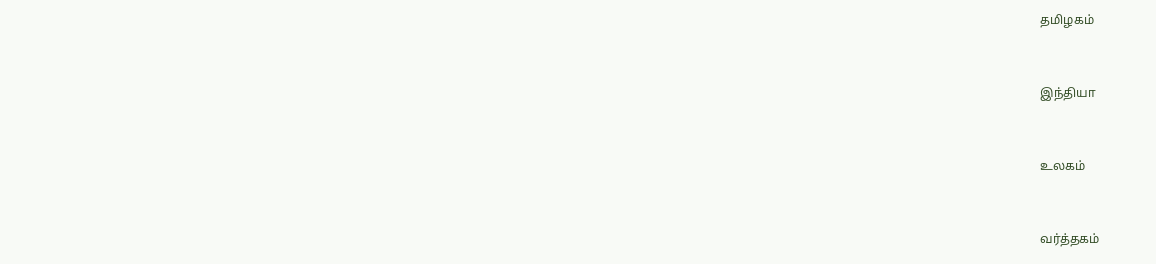தமிழகம்


இந்தியா


உலகம்


வர்த்தகம்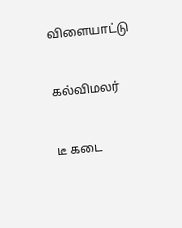விளையாட்டு


கல்விமலர்


டீ கடை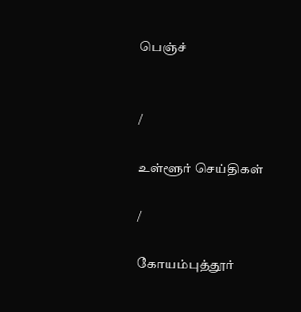பெஞ்ச்


/

உள்ளூர் செய்திகள்

/

கோயம்புத்தூர்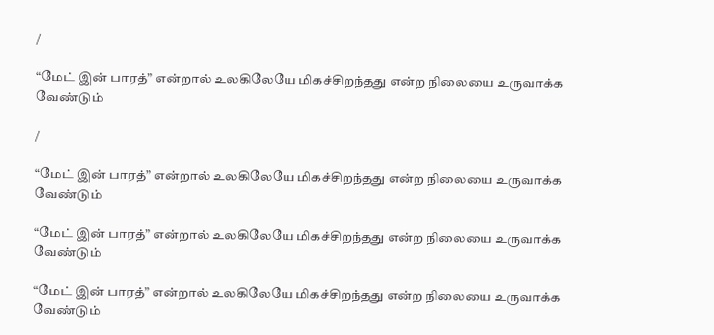/

“மேட் இன் பாரத்” என்றால் உலகிலேயே மிகச்சிறந்தது என்ற நிலையை உருவாக்க வேண்டும்

/

“மேட் இன் பாரத்” என்றால் உலகிலேயே மிகச்சிறந்தது என்ற நிலையை உருவாக்க வேண்டும்

“மேட் இன் பாரத்” என்றால் உலகிலேயே மிகச்சிறந்தது என்ற நிலையை உருவாக்க வேண்டும்

“மேட் இன் பாரத்” என்றால் உலகிலேயே மிகச்சிறந்தது என்ற நிலையை உருவாக்க வேண்டும்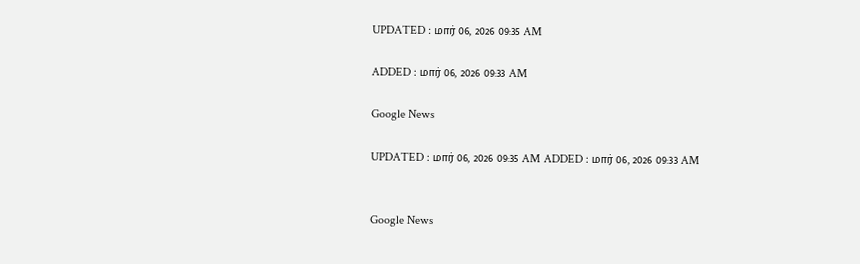UPDATED : மார் 06, 2026 09:35 AM

ADDED : மார் 06, 2026 09:33 AM

Google News

UPDATED : மார் 06, 2026 09:35 AM ADDED : மார் 06, 2026 09:33 AM


Google News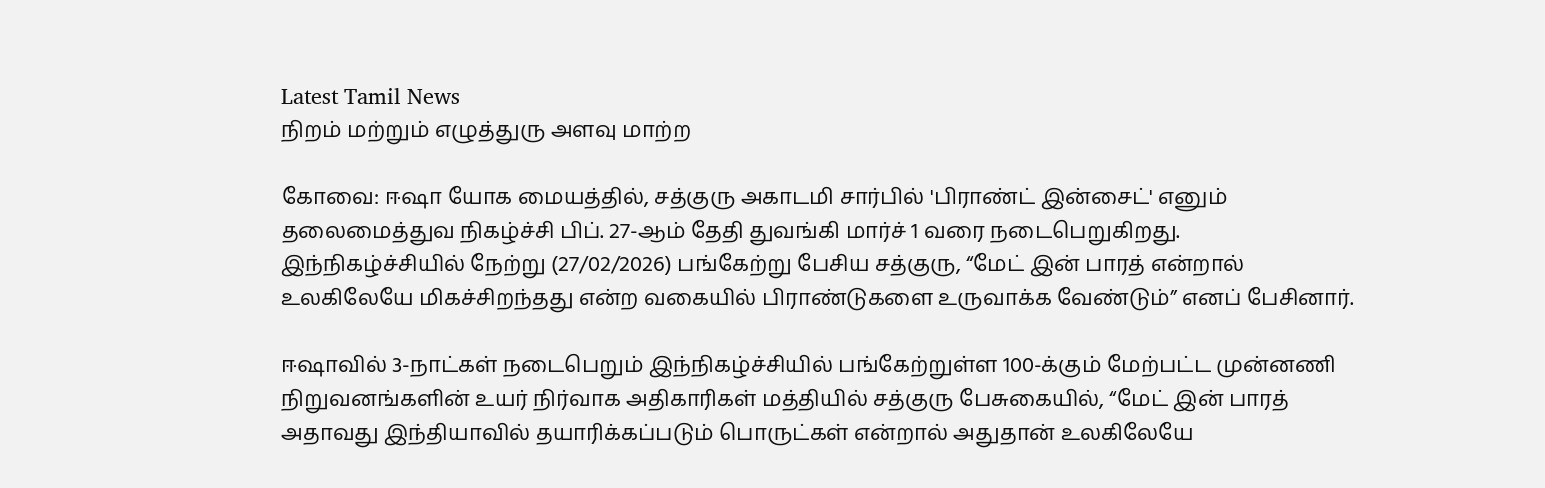Latest Tamil News
நிறம் மற்றும் எழுத்துரு அளவு மாற்ற

கோவை: ஈஷா யோக மையத்தில், சத்குரு அகாடமி சார்பில் 'பிராண்ட் இன்சைட்' எனும் தலைமைத்துவ நிகழ்ச்சி பிப். 27-ஆம் தேதி துவங்கி மார்ச் 1 வரை நடைபெறுகிறது. இந்நிகழ்ச்சியில் நேற்று (27/02/2026) பங்கேற்று பேசிய சத்குரு, “மேட் இன் பாரத் என்றால் உலகிலேயே மிகச்சிறந்தது என்ற வகையில் பிராண்டுகளை உருவாக்க வேண்டும்” எனப் பேசினார்.

ஈஷாவில் 3-நாட்கள் நடைபெறும் இந்நிகழ்ச்சியில் பங்கேற்றுள்ள 100-க்கும் மேற்பட்ட முன்னணி நிறுவனங்களின் உயர் நிர்வாக அதிகாரிகள் மத்தியில் சத்குரு பேசுகையில், “மேட் இன் பாரத் அதாவது இந்தியாவில் தயாரிக்கப்படும் பொருட்கள் என்றால் அதுதான் உலகிலேயே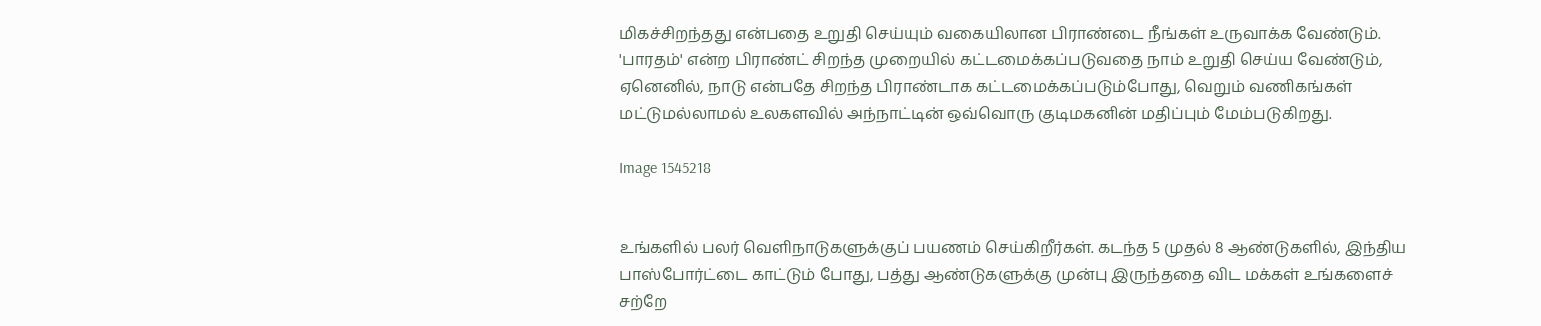மிகச்சிறந்தது என்பதை உறுதி செய்யும் வகையிலான பிராண்டை நீங்கள் உருவாக்க வேண்டும். 'பாரதம்' என்ற பிராண்ட் சிறந்த முறையில் கட்டமைக்கப்படுவதை நாம் உறுதி செய்ய வேண்டும், ஏனெனில், நாடு என்பதே சிறந்த பிராண்டாக கட்டமைக்கப்படும்போது, வெறும் வணிகங்கள் மட்டுமல்லாமல் உலகளவில் அந்நாட்டின் ஒவ்வொரு குடிமகனின் மதிப்பும் மேம்படுகிறது.

Image 1545218


உங்களில் பலர் வெளிநாடுகளுக்குப் பயணம் செய்கிறீர்கள். கடந்த 5 முதல் 8 ஆண்டுகளில், இந்திய பாஸ்போர்ட்டை காட்டும் போது, பத்து ஆண்டுகளுக்கு முன்பு இருந்ததை விட மக்கள் உங்களைச் சற்றே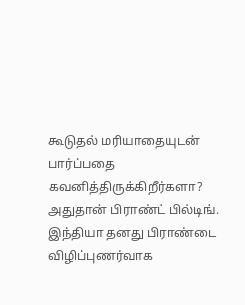கூடுதல் மரியாதையுடன் பார்ப்பதை கவனித்திருக்கிறீர்களா? அதுதான் பிராண்ட் பில்டிங். இந்தியா தனது பிராண்டை விழிப்புணர்வாக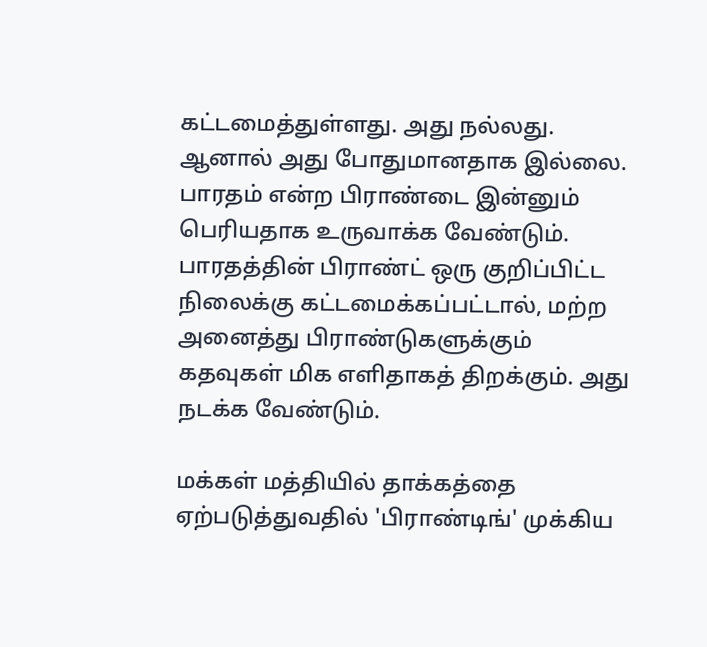கட்டமைத்துள்ளது. அது நல்லது. ஆனால் அது போதுமானதாக இல்லை. பாரதம் என்ற பிராண்டை இன்னும் பெரியதாக உருவாக்க வேண்டும். பாரதத்தின் பிராண்ட் ஒரு குறிப்பிட்ட நிலைக்கு கட்டமைக்கப்பட்டால், மற்ற அனைத்து பிராண்டுகளுக்கும் கதவுகள் மிக எளிதாகத் திறக்கும். அது நடக்க வேண்டும்.

மக்கள் மத்தியில் தாக்கத்தை ஏற்படுத்துவதில் 'பிராண்டிங்' முக்கிய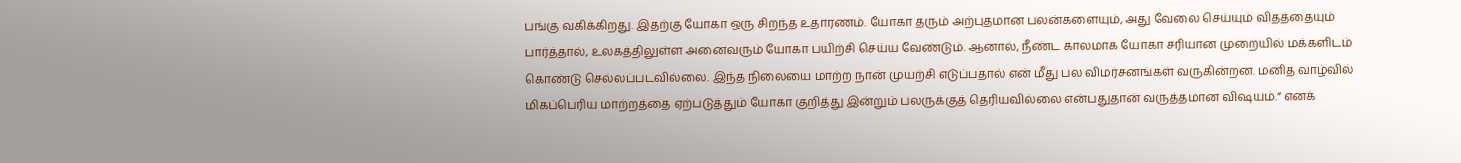பங்கு வகிக்கிறது. இதற்கு யோகா ஒரு சிறந்த உதாரணம். யோகா தரும் அற்புதமான பலன்களையும், அது வேலை செய்யும் விதத்தையும் பார்த்தால், உலகத்திலுள்ள அனைவரும் யோகா பயிற்சி செய்ய வேண்டும். ஆனால், நீண்ட காலமாக யோகா சரியான முறையில் மக்களிடம் கொண்டு செல்லப்படவில்லை. இந்த நிலையை மாற்ற நான் முயற்சி எடுப்பதால் என் மீது பல விமர்சனங்கள் வருகின்றன. மனித வாழ்வில் மிகப்பெரிய மாற்றத்தை ஏற்படுத்தும் யோகா குறித்து இன்றும் பலருக்குத் தெரியவில்லை என்பதுதான் வருத்தமான விஷயம்.” எனக்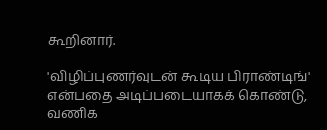கூறினார்.

'விழிப்புணர்வுடன் கூடிய பிராண்டிங்' என்பதை அடிப்படையாகக் கொண்டு, வணிக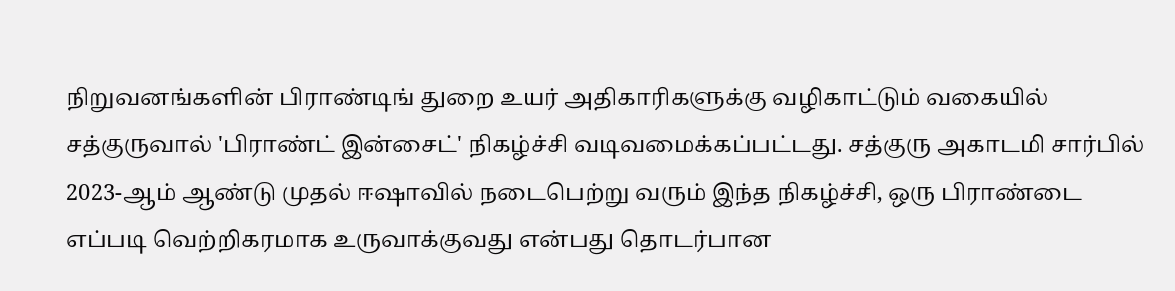நிறுவனங்களின் பிராண்டிங் துறை உயர் அதிகாரிகளுக்கு வழிகாட்டும் வகையில் சத்குருவால் 'பிராண்ட் இன்சைட்' நிகழ்ச்சி வடிவமைக்கப்பட்டது. சத்குரு அகாடமி சார்பில் 2023-ஆம் ஆண்டு முதல் ஈஷாவில் நடைபெற்று வரும் இந்த நிகழ்ச்சி, ஒரு பிராண்டை எப்படி வெற்றிகரமாக உருவாக்குவது என்பது தொடர்பான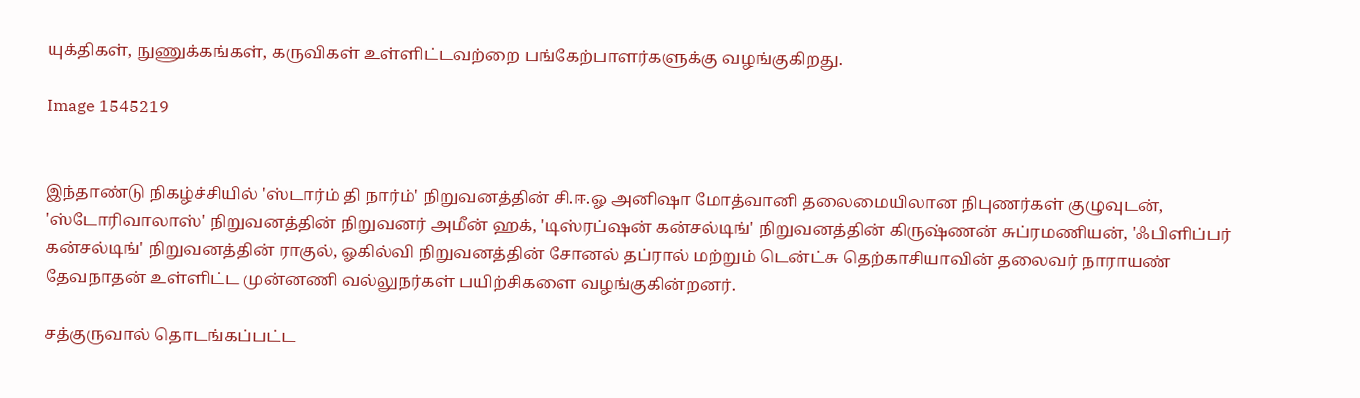யுக்திகள், நுணுக்கங்கள், கருவிகள் உள்ளிட்டவற்றை பங்கேற்பாளர்களுக்கு வழங்குகிறது.

Image 1545219


இந்தாண்டு நிகழ்ச்சியில் 'ஸ்டார்ம் தி நார்ம்' நிறுவனத்தின் சி.ஈ.ஓ அனிஷா மோத்வானி தலைமையிலான நிபுணர்கள் குழுவுடன், 'ஸ்டோரிவாலாஸ்' நிறுவனத்தின் நிறுவனர் அமீன் ஹக், 'டிஸ்ரப்ஷன் கன்சல்டிங்' நிறுவனத்தின் கிருஷ்ணன் சுப்ரமணியன், 'ஃபிளிப்பர் கன்சல்டிங்' நிறுவனத்தின் ராகுல், ஓகில்வி நிறுவனத்தின் சோனல் தப்ரால் மற்றும் டென்ட்சு தெற்காசியாவின் தலைவர் நாராயண் தேவநாதன் உள்ளிட்ட முன்னணி வல்லுநர்கள் பயிற்சிகளை வழங்குகின்றனர்.

சத்குருவால் தொடங்கப்பட்ட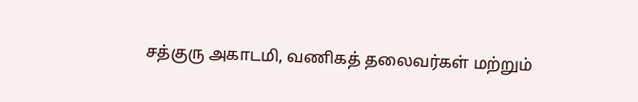சத்குரு அகாடமி, வணிகத் தலைவர்கள் மற்றும்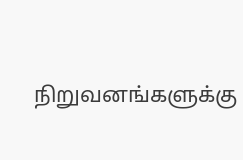நிறுவனங்களுக்கு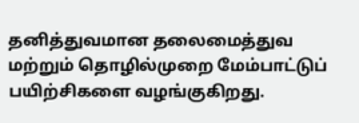தனித்துவமான தலைமைத்துவ மற்றும் தொழில்முறை மேம்பாட்டுப் பயிற்சிகளை வழங்குகிறது.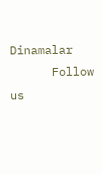Dinamalar
      Follow us